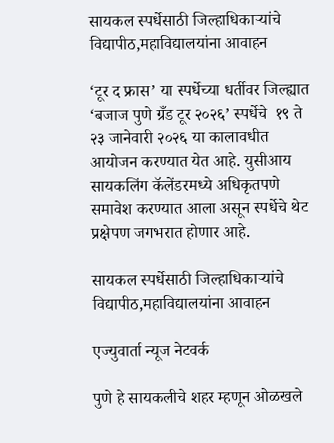सायकल स्पर्धेसाठी जिल्हाधिकाऱ्यांचे विद्यापीठ,महाविद्यालयांना आवाहन

‘टूर द फ्रास’ या स्पर्धेच्या धर्तीवर जिल्ह्यात ‘बजाज पुणे ग्रँड टूर २०२६’ स्पर्धेचे  १९ ते २३ जानेवारी २०२६ या कालावधीत आयोजन करण्यात येत आहे. युसीआय सायकलिंग कॅलेंडरमध्ये अधिकृतपणे समावेश करण्यात आला असून स्पर्धेचे थेट प्रक्षेपण जगभरात होणार आहे.

सायकल स्पर्धेसाठी जिल्हाधिकाऱ्यांचे विद्यापीठ,महाविद्यालयांना आवाहन

एज्युवार्ता न्यूज नेटवर्क

पुणे हे सायकलीचे शहर म्हणून ओळखले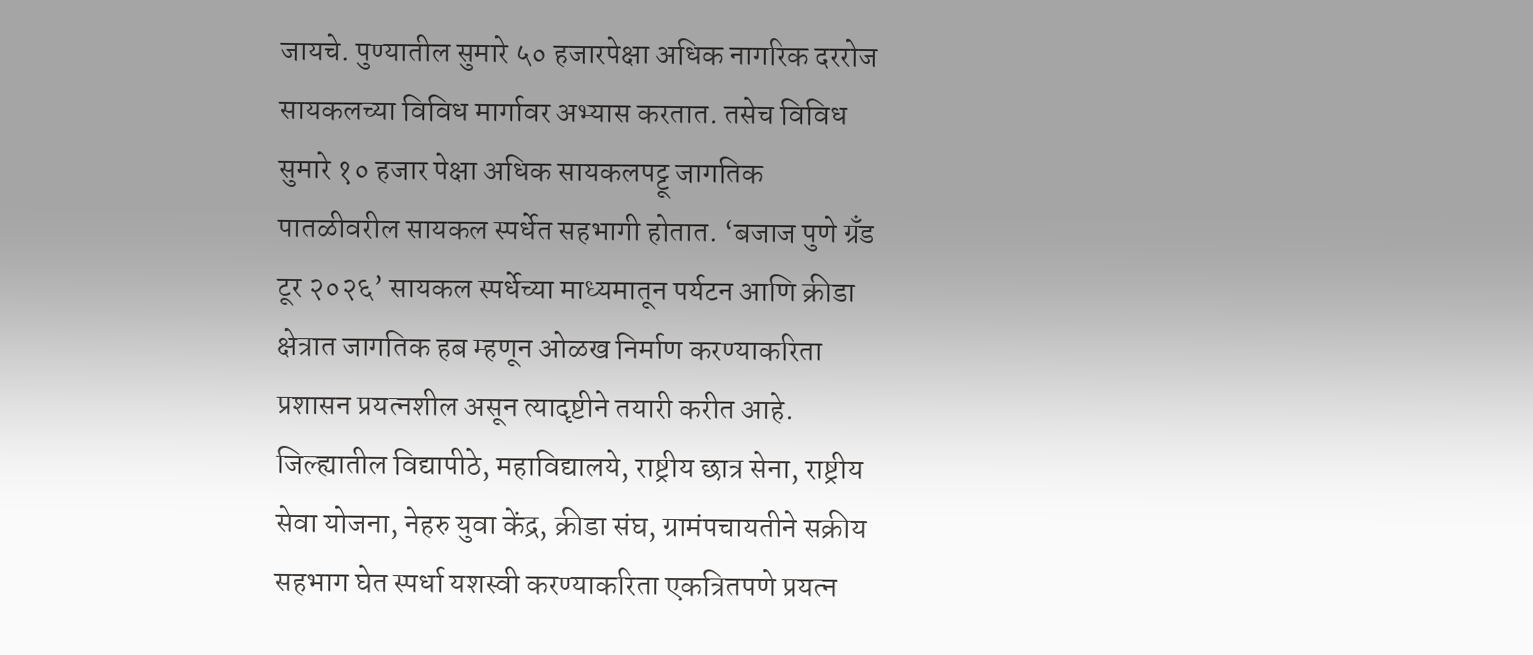जायचे. पुण्यातील सुमारे ५० हजारपेक्षा अधिक नागरिक दररोज सायकलच्या विविध मार्गावर अभ्यास करतात. तसेच विविध सुमारे १० हजार पेक्षा अधिक सायकलपट्टू जागतिक पातळीवरील सायकल स्पर्धेत सहभागी होतात. ‘बजाज पुणे ग्रँड टूर २०२६’ सायकल स्पर्धेच्या माध्यमातून पर्यटन आणि क्रीडा क्षेत्रात जागतिक हब म्हणून ओळख निर्माण करण्याकरिता प्रशासन प्रयत्नशील असून त्यादृष्टीने तयारी करीत आहे. जिल्ह्यातील विद्यापीठे, महाविद्यालये, राष्ट्रीय छात्र सेना, राष्ट्रीय सेवा योजना, नेहरु युवा केंद्र, क्रीडा संघ, ग्रामंपचायतीने सक्रीय सहभाग घेत स्पर्धा यशस्वी करण्याकरिता एकत्रितपणे प्रयत्न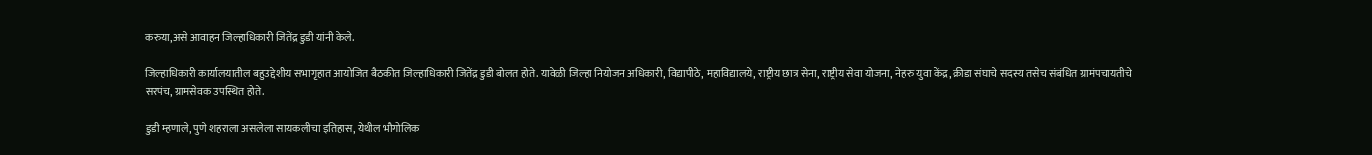करुया,असे आवाहन जिल्हाधिकारी जितेंद्र डुडी यांनी केले.

जिल्हाधिकारी कार्यालयातील बहुउद्देशीय सभागृहात आयोजित बैठकीत जिल्हाधिकारी जितेंद्र डुडी बोलत होते. यावेळी जिल्हा‍ नियोजन अधिकारी, विद्यापीठे, महाविद्यालये, राष्ट्रीय छात्र सेना, राष्ट्रीय सेवा योजना, नेहरु युवा केंद्र, क्रीडा संघाचे सदस्य तसेच संबंधित ग्रामंपचायतीचे सरपंच, ग्रामसेवक उपस्थित होते.

डुडी म्हणाले, पुणे शहराला असलेला सायकलीचा इतिहास, येथील भौगोलिक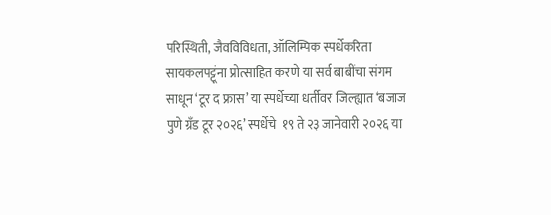परिस्थिती, जैवविविधता, ऑलिम्पिक स्पर्धेकरिता सायकलपट्टूंना प्रोत्साहित करणे या सर्व बाबींचा संगम साधून ‘टूर द फ्रास’ या स्पर्धेच्या धर्तीवर जिल्ह्यात ‘बजाज पुणे ग्रँड टूर २०२६’ स्पर्धेचे  १९ ते २३ जानेवारी २०२६ या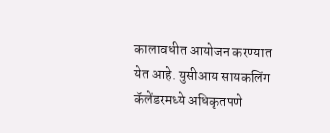कालावधीत आयोजन करण्यात येत आहे. युसीआय सायकलिंग कॅलेंडरमध्ये अधिकृतपणे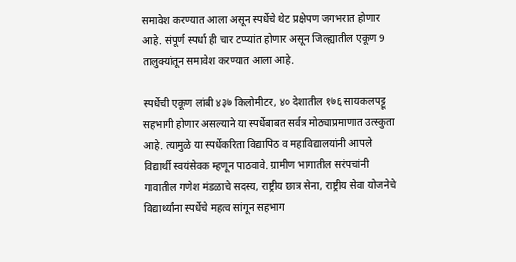समावेश करण्यात आला असून स्पर्धेचे थेट प्रक्षेपण जगभरात होणार आहे. संपूर्ण स्पर्धा ही चार टप्प्यांत होणार असून जिल्ह्यातील एकूण 9 तालुक्यांतून समावेश करण्यात आला आहे.

स्पर्धेची एकूण लांबी ४३७ किलोमीटर, ४० देशातील १७६ सायकलपट्टू सहभागी होणार असल्याने या स्पर्धेबाबत सर्वत्र मोठ्याप्रमाणात उत्स्कुता आहे. त्यामुळे या स्पर्धेकरिता विद्यापिठ व महाविद्यालयांनी आपले विद्यार्थी स्वयंसेवक म्हणून पाठवावे. ग्रामीण भागातील सरंपचांनी गावातील गणेश मंडळाचे सदस्य, राष्ट्रीय छात्र सेना, राष्ट्रीय सेवा योजनेचे विद्यार्थ्यांना स्पर्धेचे महत्व सांगून सहभाग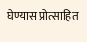घेण्यास प्रोत्साहित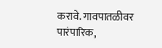करावे. गावपातळीवर पारंपारिक,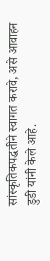सांस्कृतिकपद्धतीने स्वागत करावे, असे आवाहन  डुडी यांनी केले आहे.